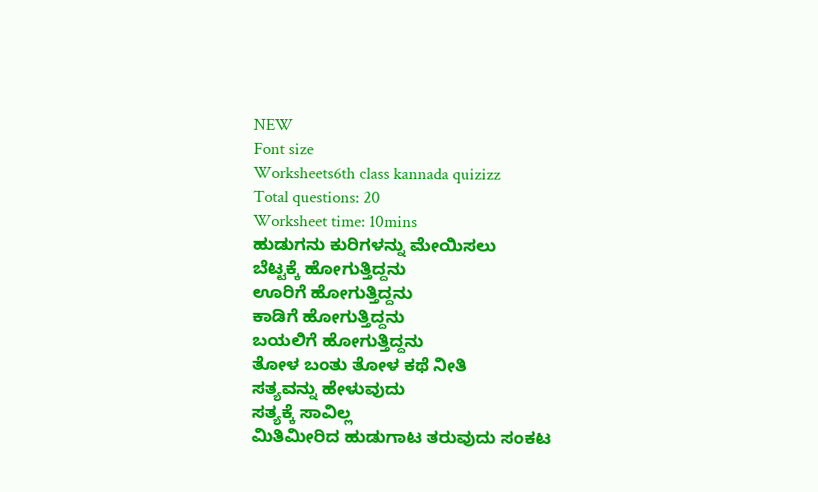NEW
Font size
Worksheets6th class kannada quizizz
Total questions: 20
Worksheet time: 10mins
ಹುಡುಗನು ಕುರಿಗಳನ್ನು ಮೇಯಿಸಲು
ಬೆಟ್ಟಕ್ಕೆ ಹೋಗುತ್ತಿದ್ದನು
ಊರಿಗೆ ಹೋಗುತ್ತಿದ್ದನು
ಕಾಡಿಗೆ ಹೋಗುತ್ತಿದ್ದನು
ಬಯಲಿಗೆ ಹೋಗುತ್ತಿದ್ದನು
ತೋಳ ಬಂತು ತೋಳ ಕಥೆ ನೀತಿ
ಸತ್ಯವನ್ನು ಹೇಳುವುದು
ಸತ್ಯಕ್ಕೆ ಸಾವಿಲ್ಲ
ಮಿತಿಮೀರಿದ ಹುಡುಗಾಟ ತರುವುದು ಸಂಕಟ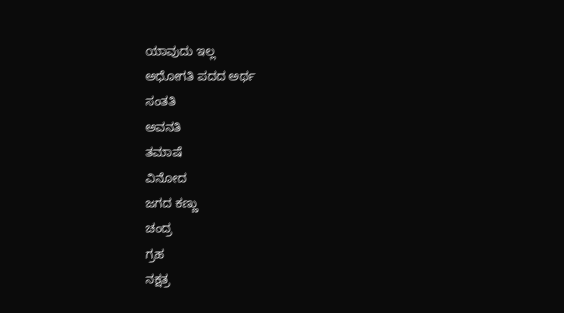ಯಾವುದು ಇಲ್ಲ
ಅಧೋಗತಿ ಪದದ ಅರ್ಥ
ಸಂತತಿ
ಅವನತಿ
ತಮಾಷೆ
ವಿನೋದ
ಜಗದ ಕಣ್ಣು
ಚಂದ್ರ
ಗ್ರಹ
ನಕ್ಷತ್ರ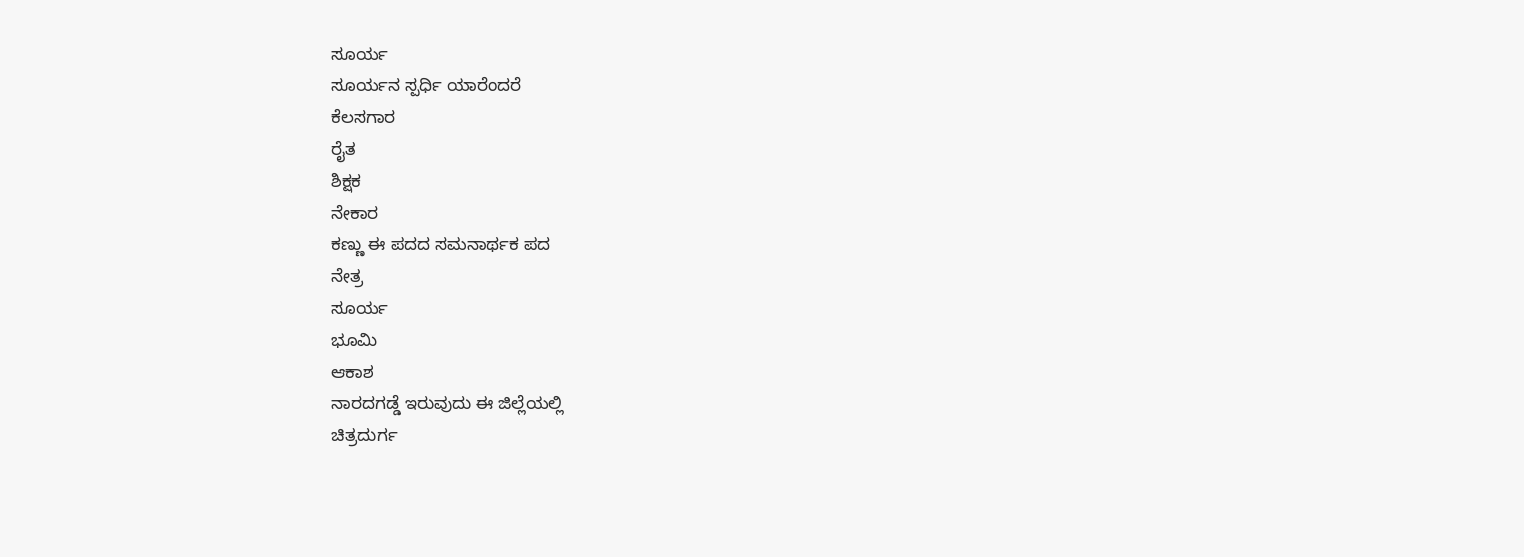ಸೂರ್ಯ
ಸೂರ್ಯನ ಸ್ಪರ್ಧಿ ಯಾರೆಂದರೆ
ಕೆಲಸಗಾರ
ರೈತ
ಶಿಕ್ಷಕ
ನೇಕಾರ
ಕಣ್ಣು ಈ ಪದದ ಸಮನಾರ್ಥಕ ಪದ
ನೇತ್ರ
ಸೂರ್ಯ
ಭೂಮಿ
ಆಕಾಶ
ನಾರದಗಡ್ಡೆ ಇರುವುದು ಈ ಜಿಲ್ಲೆಯಲ್ಲಿ
ಚಿತ್ರದುರ್ಗ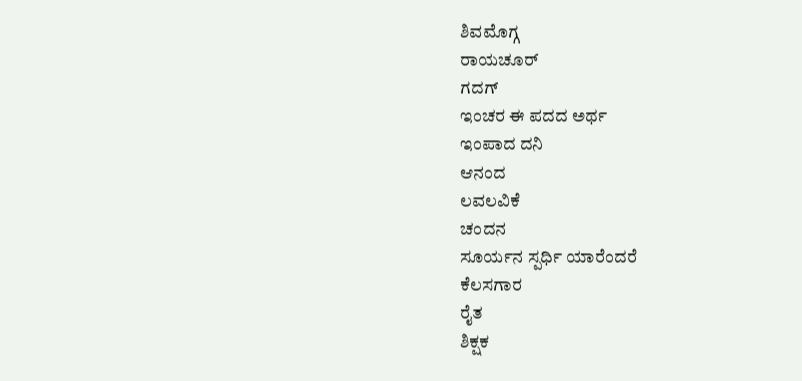ಶಿವಮೊಗ್ಗ
ರಾಯಚೂರ್
ಗದಗ್
ಇಂಚರ ಈ ಪದದ ಅರ್ಥ
ಇಂಪಾದ ದನಿ
ಆನಂದ
ಲವಲವಿಕೆ
ಚಂದನ
ಸೂರ್ಯನ ಸ್ಪರ್ಧಿ ಯಾರೆಂದರೆ
ಕೆಲಸಗಾರ
ರೈತ
ಶಿಕ್ಷಕ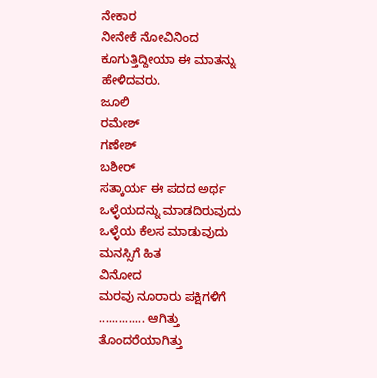ನೇಕಾರ
ನೀನೇಕೆ ನೋವಿನಿಂದ ಕೂಗುತ್ತಿದ್ದೀಯಾ ಈ ಮಾತನ್ನು ಹೇಳಿದವರು.
ಜೂಲಿ
ರಮೇಶ್
ಗಣೇಶ್
ಬಶೀರ್
ಸತ್ಕಾರ್ಯ ಈ ಪದದ ಅರ್ಥ
ಒಳ್ಳೆಯದನ್ನು ಮಾಡದಿರುವುದು
ಒಳ್ಳೆಯ ಕೆಲಸ ಮಾಡುವುದು
ಮನಸ್ಸಿಗೆ ಹಿತ
ವಿನೋದ
ಮರವು ನೂರಾರು ಪಕ್ಷಿಗಳಿಗೆ .............. ಆಗಿತ್ತು
ತೊಂದರೆಯಾಗಿತ್ತು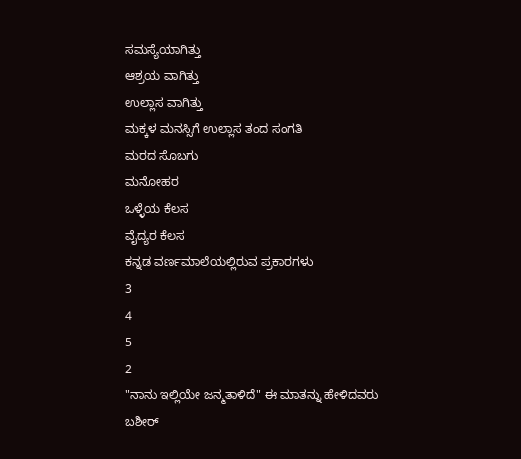ಸಮಸ್ಯೆಯಾಗಿತ್ತು
ಆಶ್ರಯ ವಾಗಿತ್ತು
ಉಲ್ಲಾಸ ವಾಗಿತ್ತು
ಮಕ್ಕಳ ಮನಸ್ಸಿಗೆ ಉಲ್ಲಾಸ ತಂದ ಸಂಗತಿ
ಮರದ ಸೊಬಗು
ಮನೋಹರ
ಒಳ್ಳೆಯ ಕೆಲಸ
ವೈದ್ಯರ ಕೆಲಸ
ಕನ್ನಡ ವರ್ಣಮಾಲೆಯಲ್ಲಿರುವ ಪ್ರಕಾರಗಳು
3
4
5
2
"ನಾನು ಇಲ್ಲಿಯೇ ಜನ್ಮತಾಳಿದೆ" ಈ ಮಾತನ್ನು ಹೇಳಿದವರು
ಬಶೀರ್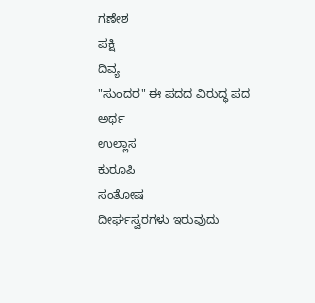ಗಣೇಶ
ಪಕ್ಷಿ
ದಿವ್ಯ
"ಸುಂದರ" ಈ ಪದದ ವಿರುದ್ಧ ಪದ
ಅರ್ಥ
ಉಲ್ಲಾಸ
ಕುರೂಪಿ
ಸಂತೋಷ
ದೀರ್ಘಸ್ವರಗಳು ಇರುವುದು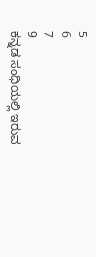5
6
7
9
ಕನ್ನಡ ಸಂಧಿಯಲ್ಲಿ ಇರುವ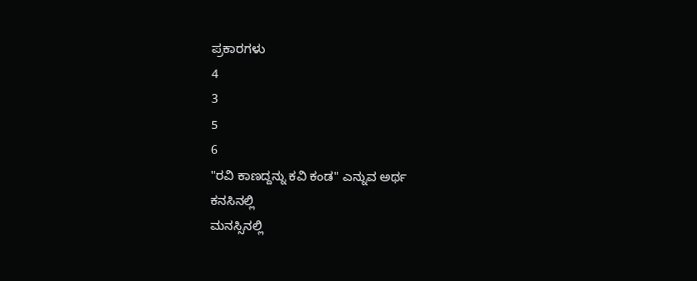ಪ್ರಕಾರಗಳು
4
3
5
6
"ರವಿ ಕಾಣದ್ದನ್ನು ಕವಿ ಕಂಡ" ಎನ್ನುವ ಅರ್ಥ
ಕನಸಿನಲ್ಲಿ
ಮನಸ್ಸಿನಲ್ಲಿ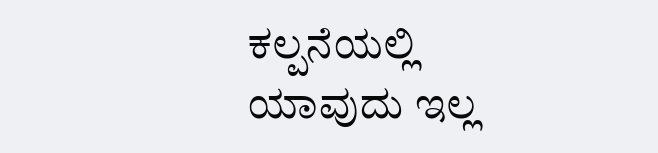ಕಲ್ಪನೆಯಲ್ಲಿ
ಯಾವುದು ಇಲ್ಲ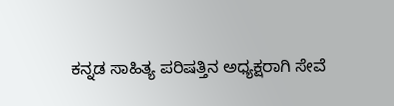ಕನ್ನಡ ಸಾಹಿತ್ಯ ಪರಿಷತ್ತಿನ ಅಧ್ಯಕ್ಷರಾಗಿ ಸೇವೆ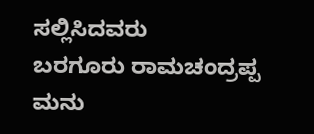ಸಲ್ಲಿಸಿದವರು
ಬರಗೂರು ರಾಮಚಂದ್ರಪ್ಪ
ಮನು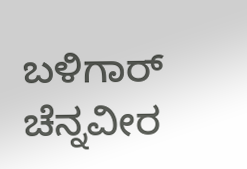ಬಳಿಗಾರ್
ಚೆನ್ನವೀರ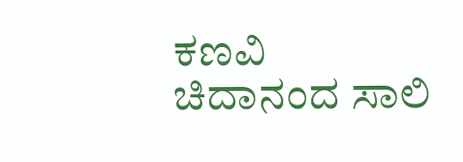ಕಣವಿ
ಚಿದಾನಂದ ಸಾಲಿ